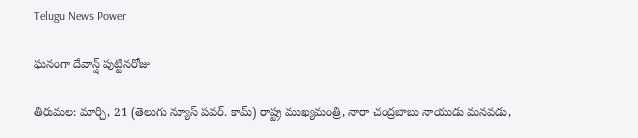Telugu News Power

ఘనంగా దేవాన్ష్ పుట్టినరోజు

తిరుమల: మార్చి, 21 (తెలుగు న్యూస్ పవర్. కామ్) రాష్ట్ర ముఖ్యమంత్రి, నారా చంద్రబాబు నాయుడు మనవడు,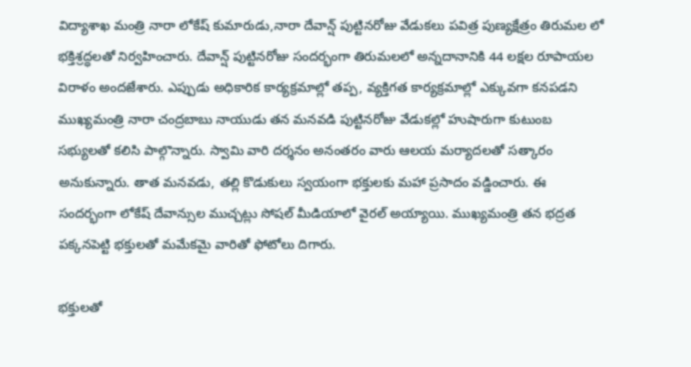విద్యాశాఖ మంత్రి నారా లోకేష్ కుమారుడు,నారా దేవాన్ష్ పుట్టినరోజు వేడుకలు పవిత్ర పుణ్యక్షేత్రం తిరుమల లో భక్తిశ్రద్ధలతో నిర్వహించారు. దేవాన్ష్ పుట్టినరోజు సందర్భంగా తిరుమలలో అన్నదానానికి 44 లక్షల రూపాయల విరాళం అందజేశారు. ఎప్పుడు అధికారిక కార్యక్రమాల్లో తప్ప, వ్యక్తిగత కార్యక్రమాల్లో ఎక్కువగా కనపడని ముఖ్యమంత్రి నారా చంద్రబాబు నాయుడు తన మనవడి పుట్టినరోజు వేడుకల్లో హుషారుగా కుటుంబ సభ్యులతో కలిసి పాల్గొన్నారు. స్వామి వారి దర్శనం అనంతరం వారు ఆలయ మర్యాదలతో సత్కారం అనుకున్నారు. తాత మనవడు, తల్లి కొడుకులు స్వయంగా భక్తులకు మహా ప్రసాదం వడ్డించారు. ఈ సందర్భంగా లోకేష్ దేవాన్సుల ముచ్చట్లు సోషల్ మీడియాలో వైరల్ అయ్యాయి. ముఖ్యమంత్రి తన భద్రత పక్కనపెట్టి భక్తులతో మమేకమై వారితో ఫోటోలు దిగారు.

భక్తులతో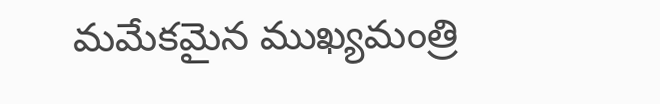మమేకమైన ముఖ్యమంత్రి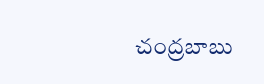చంద్రబాబు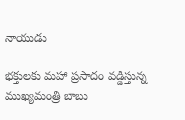నాయుడు

భక్తులకు మహా ప్రసాదం వడ్డిస్తున్న ముఖ్యమంత్రి బాబు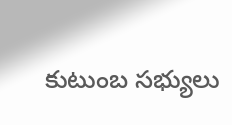కుటుంబ సభ్యులు